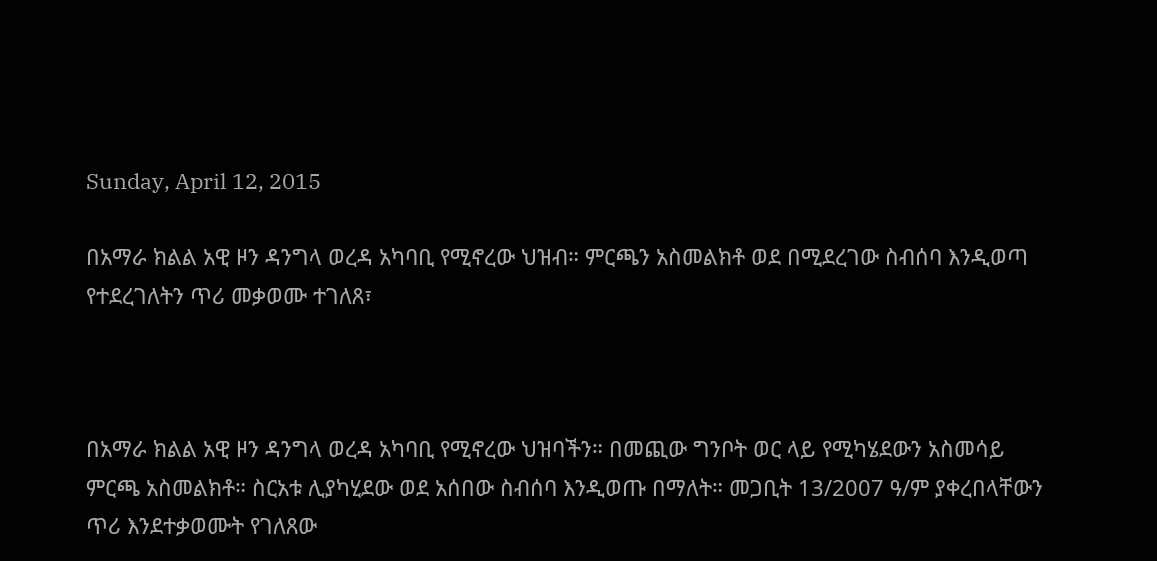Sunday, April 12, 2015

በአማራ ክልል አዊ ዞን ዳንግላ ወረዳ አካባቢ የሚኖረው ህዝብ። ምርጫን አስመልክቶ ወደ በሚደረገው ስብሰባ እንዲወጣ የተደረገለትን ጥሪ መቃወሙ ተገለጸ፣



በአማራ ክልል አዊ ዞን ዳንግላ ወረዳ አካባቢ የሚኖረው ህዝባችን። በመጪው ግንቦት ወር ላይ የሚካሄደውን አስመሳይ ምርጫ አስመልክቶ። ስርአቱ ሊያካሂደው ወደ አሰበው ስብሰባ እንዲወጡ በማለት። መጋቢት 13/2007 ዓ/ም ያቀረበላቸውን ጥሪ እንደተቃወሙት የገለጸው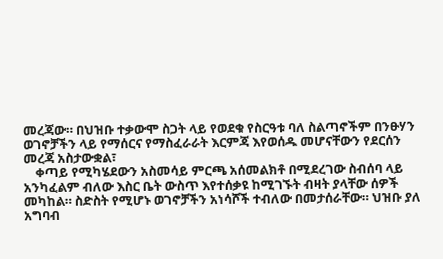መረጃው። በህዝቡ ተቃውሞ ስጋት ላይ የወደቁ የስርዓቱ ባለ ስልጣኖችም በንፁሃን ወገኖቻችን ላይ የማሰርና የማስፈራራት እርምጃ እየወሰዱ መሆናቸውን የደርሰን መረጃ አስታውቋል፣
    ቀጣይ የሚካሄደውን አስመሳይ ምርጫ አሰመልክቶ በሚደረገው ስብሰባ ላይ አንካፈልም ብለው እስር ቤት ውስጥ እየተሰቃዩ ከሚገኙት ብዛት ያላቸው ሰዎች መካከል። ስድስት የሚሆኑ ወገኖቻችን አነሳሾች ተብለው በመታሰራቸው። ህዝቡ ያለ አግባብ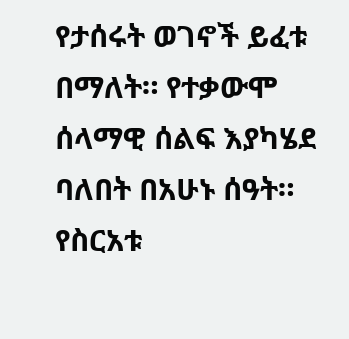የታሰሩት ወገኖች ይፈቱ በማለት። የተቃውሞ ሰላማዊ ሰልፍ እያካሄደ ባለበት በአሁኑ ሰዓት። የስርአቱ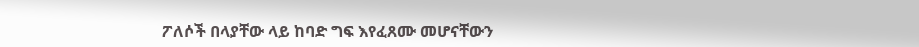ፖለሶች በላያቸው ላይ ከባድ ግፍ እየፈጸሙ መሆናቸውን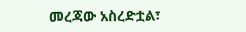መረጃው አስረድቷል፣